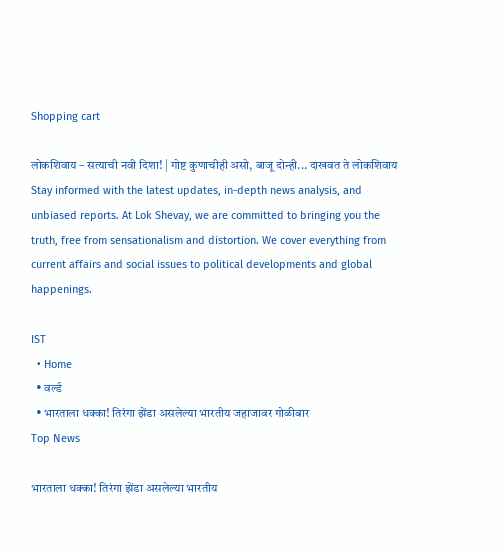Shopping cart

लोकशिवाय – सत्याची नवी दिशा! | गोष्ट कुणाचीही असो, बाजू दोन्ही... दाखवत ते लोकशिवाय Stay informed with the latest updates, in-depth news analysis, and unbiased reports. At Lok Shevay, we are committed to bringing you the truth, free from sensationalism and distortion. We cover everything from current affairs and social issues to political developments and global happenings.

IST
  • Home
  • वर्ल्ड
  • भारताला धक्का! तिरंगा झेंडा असलेल्या भारतीय जहाजावर गोळीबार
Top News

भारताला धक्का! तिरंगा झेंडा असलेल्या भारतीय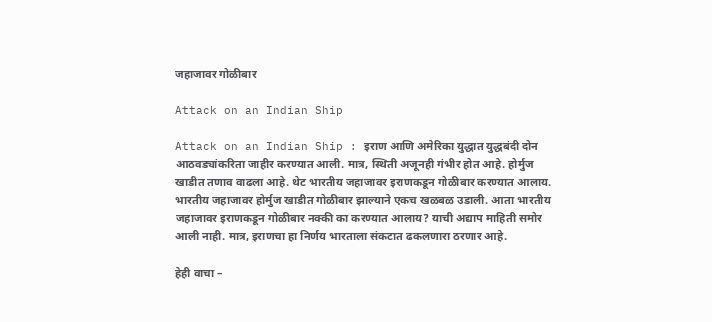जहाजावर गोळीबार

Attack on an Indian Ship

Attack on an Indian Ship : इराण आणि अमेरिका युद्धात युद्धबंदी दोन आठवड्यांकरिता जाहीर करण्यात आली. मात्र, स्थिती अजूनही गंभीर होत आहे. होर्मुज खाडीत तणाव वाढला आहे. थेट भारतीय जहाजावर इराणकडून गोळीबार करण्यात आलाय. भारतीय जहाजावर होर्मुज खाडीत गोळीबार झाल्याने एकच खळबळ उडाली. आता भारतीय जहाजावर इराणकडून गोळीबार नक्की का करण्यात आलाय? याची अद्याप माहिती समोर आली नाही. मात्र, इराणचा हा निर्णय भारताला संकटात ढकलणारा ठरणार आहे.

हेही वाचा –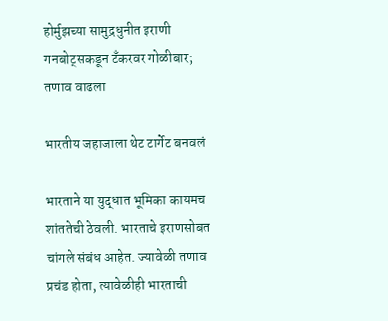होर्मुझच्या सामुद्रधुनीत इराणी गनबोट्सकडून टँकरवर गोळीबार; तणाव वाढला

भारतीय जहाजाला थेट टार्गेट बनवलं

भारताने या युद्धात भूमिका कायमच शांततेची ठेवली. भारताचे इराणसोबत चांगले संबंध आहेत. ज्यावेळी तणाव प्रचंड होता, त्यावेळीही भारताची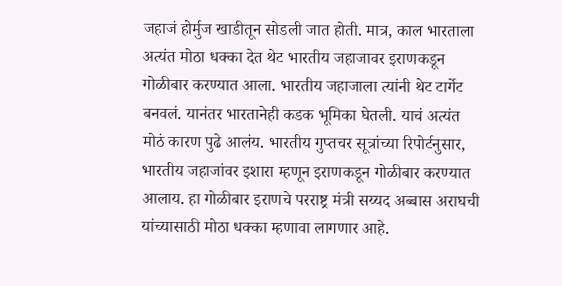जहाजं होर्मुज खाडीतून सोडली जात होती. मात्र, काल भारताला अत्यंत मोठा धक्का देत थेट भारतीय जहाजावर इराणकडून गोळीबार करण्यात आला. भारतीय जहाजाला त्यांनी थेट टार्गेट बनवलं. यानंतर भारतानेही कडक भूमिका घेतली. याचं अत्यंत मोठं कारण पुढे आलंय. भारतीय गुप्तचर सूत्रांच्या रिपोर्टनुसार, भारतीय जहाजांवर इशारा म्हणून इराणकडून गोळीबार करण्यात आलाय. हा गोळीबार इराणचे परराष्ट्र मंत्री सय्यद अब्बास अराघची यांच्यासाठी मोठा धक्का म्हणावा लागणार आहे.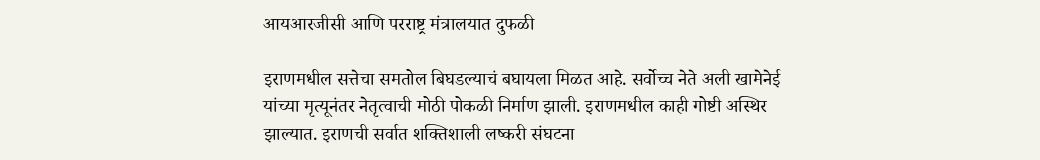आयआरजीसी आणि परराष्ट्र मंत्रालयात दुफळी

इराणमधील सत्तेचा समतोल बिघडल्याचं बघायला मिळत आहे. सर्वोच्च नेते अली खामेनेई यांच्या मृत्यूनंतर नेतृत्वाची मोठी पोकळी निर्माण झाली. इराणमधील काही गोष्टी अस्थिर झाल्यात. इराणची सर्वात शक्तिशाली लष्करी संघटना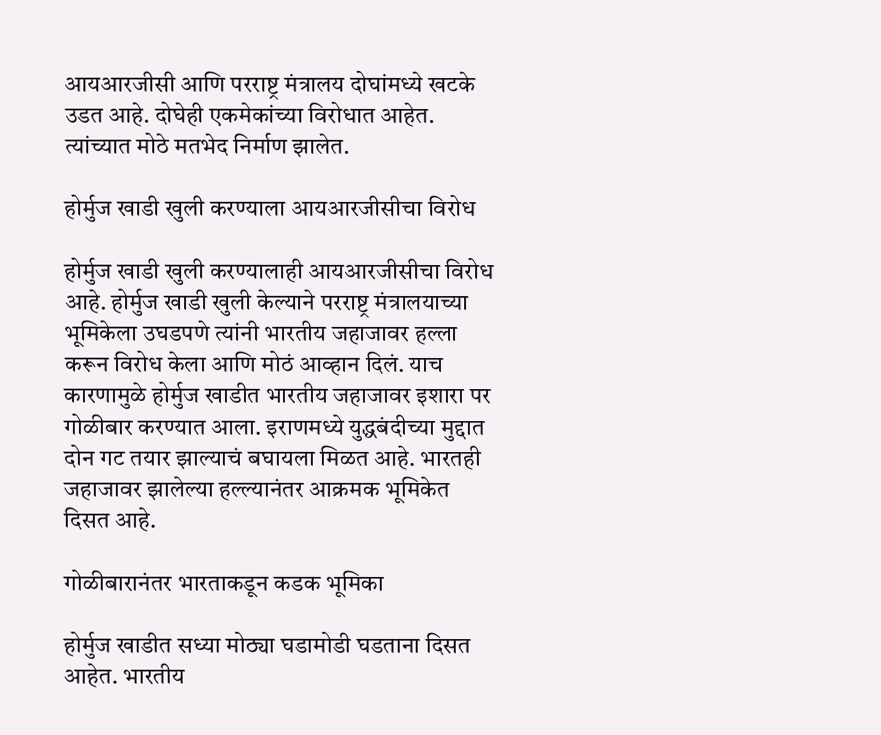आयआरजीसी आणि परराष्ट्र मंत्रालय दोघांमध्ये खटके उडत आहे. दोघेही एकमेकांच्या विरोधात आहेत. त्यांच्यात मोठे मतभेद निर्माण झालेत.

होर्मुज खाडी खुली करण्याला आयआरजीसीचा विरोध

होर्मुज खाडी खुली करण्यालाही आयआरजीसीचा विरोध आहे. होर्मुज खाडी खुली केल्याने परराष्ट्र मंत्रालयाच्या भूमिकेला उघडपणे त्यांनी भारतीय जहाजावर हल्ला करून विरोध केला आणि मोठं आव्हान दिलं. याच कारणामुळे होर्मुज खाडीत भारतीय जहाजावर इशारा पर गोळीबार करण्यात आला. इराणमध्ये युद्धबंदीच्या मुद्दात दोन गट तयार झाल्याचं बघायला मिळत आहे. भारतही जहाजावर झालेल्या हल्ल्यानंतर आक्रमक भूमिकेत दिसत आहे.

गोळीबारानंतर भारताकडून कडक भूमिका

होर्मुज खाडीत सध्या मोठ्या घडामोडी घडताना दिसत आहेत. भारतीय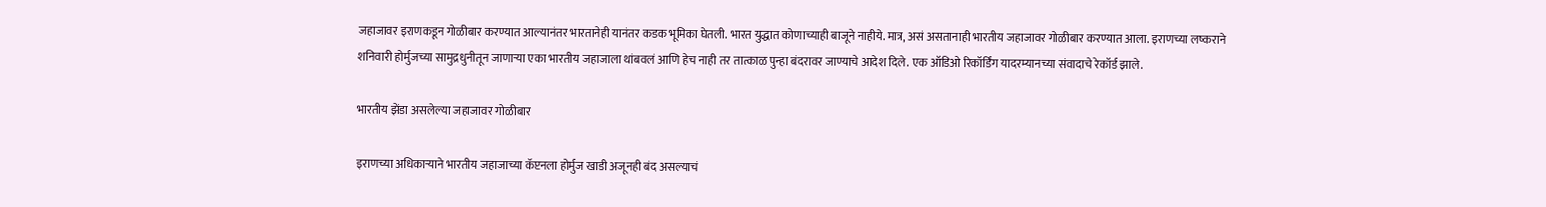जहाजावर इराणकडून गोळीबार करण्यात आल्यानंतर भारतानेही यानंतर कडक भूमिका घेतली. भारत युद्धात कोणाच्याही बाजूने नाहीये. मात्र, असं असतानाही भारतीय जहाजावर गोळीबार करण्यात आला. इराणच्या लष्कराने शनिवारी होर्मुजच्या सामुद्रधुनीतून जाणाऱ्या एका भारतीय जहाजाला थांबवलं आणि हेच नाही तर तात्काळ पुन्हा बंदरावर जाण्याचे आदेश दिले. एक ऑडिओ रिकॉर्डिंग यादरम्यानच्या संवादाचे रेकॉर्ड झाले.

भारतीय झेंडा असलेल्या जहाजावर गोळीबार

इराणच्या अधिकाऱ्याने भारतीय जहाजाच्या कॅप्टनला होर्मुज खाडी अजूनही बंद असल्याचं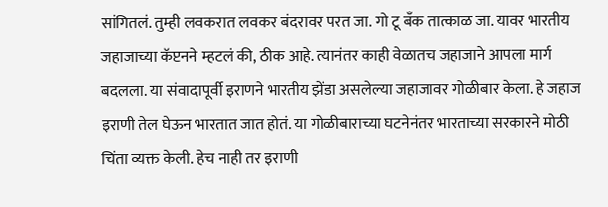सांगितलं. तुम्ही लवकरात लवकर बंदरावर परत जा. गो टू बँक तात्काळ जा. यावर भारतीय जहाजाच्या कॅप्टनने म्हटलं की, ठीक आहे. त्यानंतर काही वेळातच जहाजाने आपला मार्ग बदलला. या संवादापूर्वी इराणने भारतीय झेंडा असलेल्या जहाजावर गोळीबार केला. हे जहाज इराणी तेल घेऊन भारतात जात होतं. या गोळीबाराच्या घटनेनंतर भारताच्या सरकारने मोठी चिंता व्यक्त केली. हेच नाही तर इराणी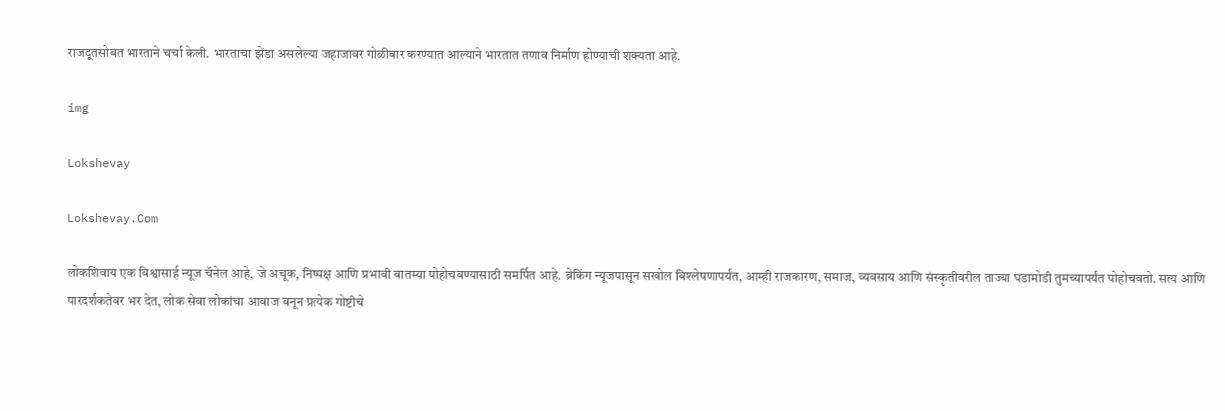राजदूतसोबत भारताने चर्चा केली. भारताचा झेंडा असलेल्या जहाजावर गोळीबार करण्यात आल्याने भारतात तणाव निर्माण होण्याची शक्यता आहे.

img

Lokshevay

Lokshevay.Com

लोकशिवाय एक विश्वासार्ह न्यूज चॅनेल आहे, जे अचूक, निष्पक्ष आणि प्रभावी बातम्या पोहोचवण्यासाठी समर्पित आहे. ब्रेकिंग न्यूजपासून सखोल विश्लेषणापर्यंत, आम्ही राजकारण, समाज, व्यवसाय आणि संस्कृतीवरील ताज्या घडामोडी तुमच्यापर्यंत पोहोचवतो. सत्य आणि पारदर्शकतेवर भर देत, लोक सेवा लोकांचा आवाज बनून प्रत्येक गोष्टीचे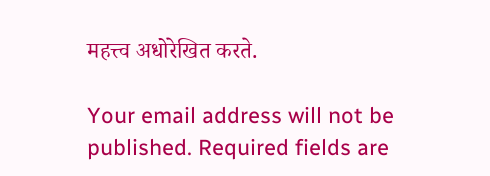महत्त्व अधोरेखित करते.

Your email address will not be published. Required fields are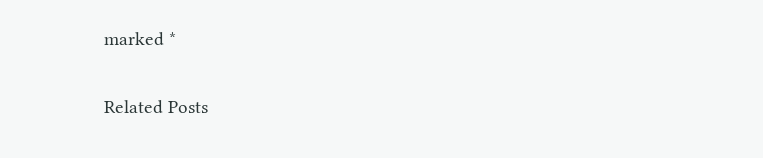marked *

Related Posts